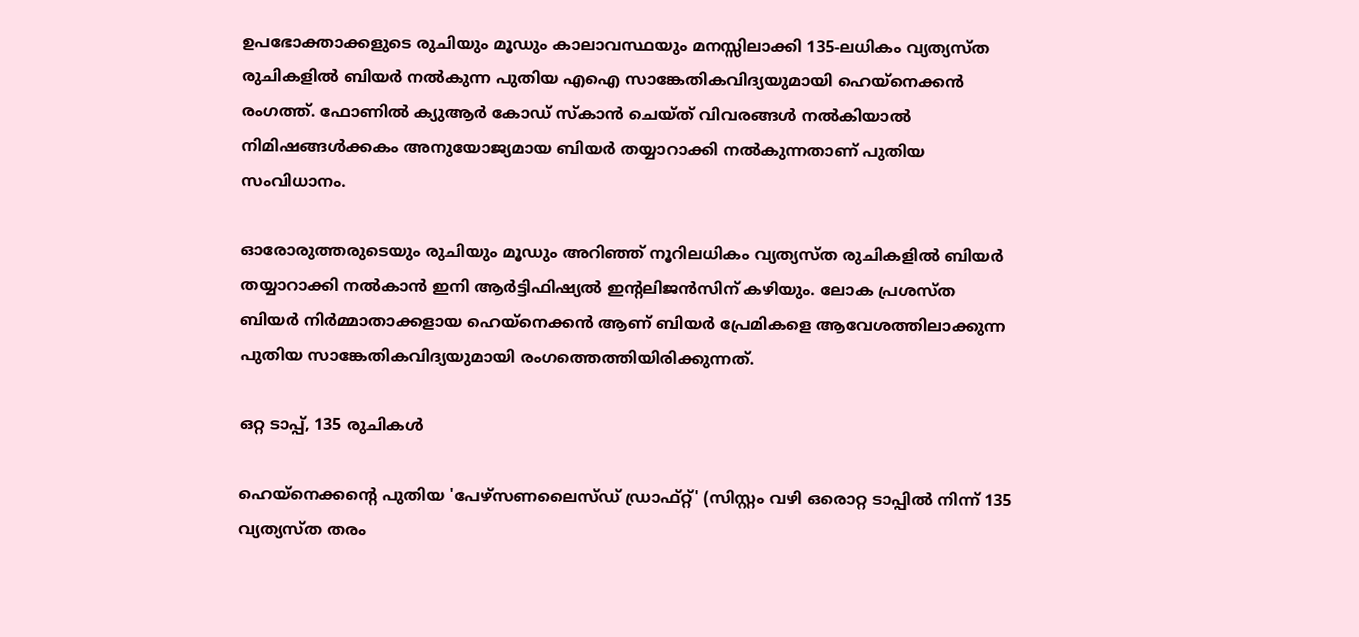ഉപഭോക്താക്കളുടെ രുചിയും മൂഡും കാലാവസ്ഥയും മനസ്സിലാക്കി 135-ലധികം വ്യത്യസ്ത രുചികളിൽ ബിയർ നൽകുന്ന പുതിയ എഐ സാങ്കേതികവിദ്യയുമായി ഹെയ്നെക്കൻ രംഗത്ത്. ഫോണിൽ ക്യുആർ കോഡ് സ്കാൻ ചെയ്ത് വിവരങ്ങൾ നൽകിയാൽ നിമിഷങ്ങൾക്കകം അനുയോജ്യമായ ബിയർ തയ്യാറാക്കി നൽകുന്നതാണ് പുതിയ സംവിധാനം.

ഓരോരുത്തരുടെയും രുചിയും മൂഡും അറിഞ്ഞ് നൂറിലധികം വ്യത്യസ്ത രുചികളില്‍ ബിയര്‍ തയ്യാറാക്കി നല്‍കാന്‍ ഇനി ആര്‍ട്ടിഫിഷ്യല്‍ ഇന്റലിജന്‍സിന് കഴിയും. ലോക പ്രശസ്ത ബിയര്‍ നിര്‍മ്മാതാക്കളായ ഹെയ്നെക്കന്‍ ആണ് ബിയര്‍ പ്രേമികളെ ആവേശത്തിലാക്കുന്ന പുതിയ സാങ്കേതികവിദ്യയുമായി രംഗത്തെത്തിയിരിക്കുന്നത്.

ഒറ്റ ടാപ്പ്, 135 രുചികള്‍

ഹെയ്നെക്കന്റെ പുതിയ 'പേഴ്‌സണലൈസ്ഡ് ഡ്രാഫ്റ്റ്' (സിസ്റ്റം വഴി ഒരൊറ്റ ടാപ്പില്‍ നിന്ന് 135 വ്യത്യസ്ത തരം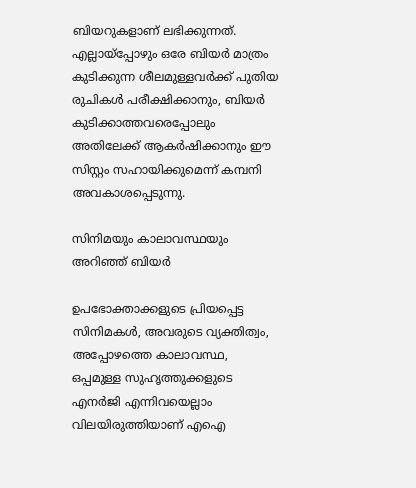ബിയറുകളാണ് ലഭിക്കുന്നത്. എല്ലായ്‌പ്പോഴും ഒരേ ബിയര്‍ മാത്രം കുടിക്കുന്ന ശീലമുള്ളവര്‍ക്ക് പുതിയ രുചികള്‍ പരീക്ഷിക്കാനും, ബിയര്‍ കുടിക്കാത്തവരെപ്പോലും അതിലേക്ക് ആകര്‍ഷിക്കാനും ഈ സിസ്റ്റം സഹായിക്കുമെന്ന് കമ്പനി അവകാശപ്പെടുന്നു.

സിനിമയും കാലാവസ്ഥയും അറിഞ്ഞ് ബിയര്‍

ഉപഭോക്താക്കളുടെ പ്രിയപ്പെട്ട സിനിമകള്‍, അവരുടെ വ്യക്തിത്വം, അപ്പോഴത്തെ കാലാവസ്ഥ, ഒപ്പമുള്ള സുഹൃത്തുക്കളുടെ എനര്‍ജി എന്നിവയെല്ലാം വിലയിരുത്തിയാണ് എഐ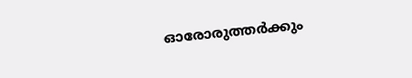ഓരോരുത്തര്‍ക്കും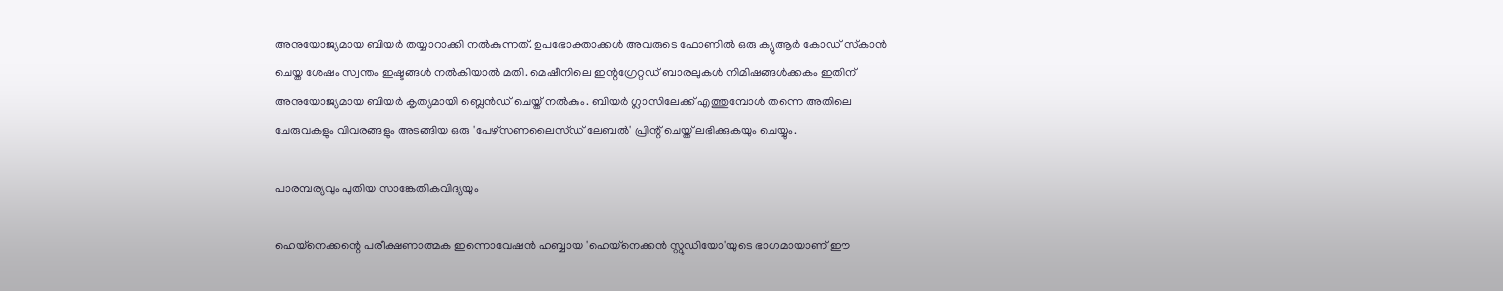അനുയോജ്യമായ ബിയര്‍ തയ്യാറാക്കി നല്‍കുന്നത്. ഉപഭോക്താക്കള്‍ അവരുടെ ഫോണില്‍ ഒരു ക്യുആര്‍ കോഡ് സ്‌കാന്‍ ചെയ്ത ശേഷം സ്വന്തം ഇഷ്ടങ്ങള്‍ നല്‍കിയാല്‍ മതി. മെഷീനിലെ ഇന്റഗ്രേറ്റഡ് ബാരലുകള്‍ നിമിഷങ്ങള്‍ക്കകം ഇതിന് അനുയോജ്യമായ ബിയര്‍ കൃത്യമായി ബ്ലെന്‍ഡ് ചെയ്ത് നല്‍കും. ബിയര്‍ ഗ്ലാസിലേക്ക് എത്തുമ്പോള്‍ തന്നെ അതിലെ ചേരുവകളും വിവരങ്ങളും അടങ്ങിയ ഒരു 'പേഴ്‌സണലൈസ്ഡ് ലേബല്‍' പ്രിന്റ് ചെയ്ത് ലഭിക്കുകയും ചെയ്യും.

പാരമ്പര്യവും പുതിയ സാങ്കേതികവിദ്യയും

ഹെയ്നെക്കന്റെ പരീക്ഷണാത്മക ഇന്നൊവേഷന്‍ ഹബ്ബായ 'ഹെയ്നെക്കന്‍ സ്റ്റുഡിയോ'യുടെ ഭാഗമായാണ് ഈ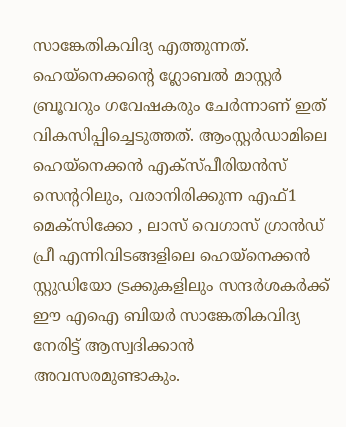സാങ്കേതികവിദ്യ എത്തുന്നത്. ഹെയ്നെക്കന്റെ ഗ്ലോബല്‍ മാസ്റ്റര്‍ ബ്രൂവറും ഗവേഷകരും ചേര്‍ന്നാണ് ഇത് വികസിപ്പിച്ചെടുത്തത്. ആംസ്റ്റര്‍ഡാമിലെ ഹെയ്നെക്കന്‍ എക്‌സ്പീരിയന്‍സ് സെന്ററിലും, വരാനിരിക്കുന്ന എഫ്1 മെക്‌സിക്കോ , ലാസ് വെഗാസ് ഗ്രാന്‍ഡ് പ്രീ എന്നിവിടങ്ങളിലെ ഹെയ്നെക്കന്‍ സ്റ്റുഡിയോ ട്രക്കുകളിലും സന്ദര്‍ശകര്‍ക്ക് ഈ എഐ ബിയര്‍ സാങ്കേതികവിദ്യ നേരിട്ട് ആസ്വദിക്കാന്‍ അവസരമുണ്ടാകും.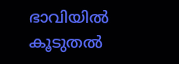ഭാവിയില്‍ കൂടുതല്‍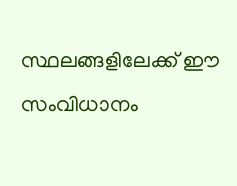സ്ഥലങ്ങളിലേക്ക് ഈ സംവിധാനം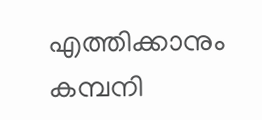എത്തിക്കാനും കമ്പനി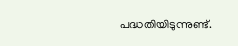പദ്ധതിയിടുന്നുണ്ട്.